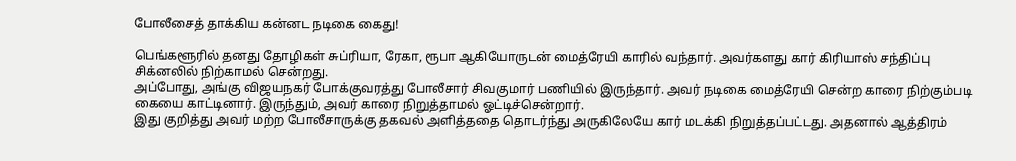போலீசைத் தாக்கிய கன்னட நடிகை கைது!

பெங்களூரில் தனது தோழிகள் சுப்ரியா, ரேகா, ரூபா ஆகியோருடன் மைத்ரேயி காரில் வந்தார். அவர்களது கார் கிரியாஸ் சந்திப்பு சிக்னலில் நிற்காமல் சென்றது.
அப்போது, அங்கு விஜயநகர் போக்குவரத்து போலீசார் சிவகுமார் பணியில் இருந்தார். அவர் நடிகை மைத்ரேயி சென்ற காரை நிற்கும்படி கையை காட்டினார். இருந்தும், அவர் காரை நிறுத்தாமல் ஓட்டிச்சென்றார்.
இது குறித்து அவர் மற்ற போலீசாருக்கு தகவல் அளித்ததை தொடர்ந்து அருகிலேயே கார் மடக்கி நிறுத்தப்பட்டது. அதனால் ஆத்திரம்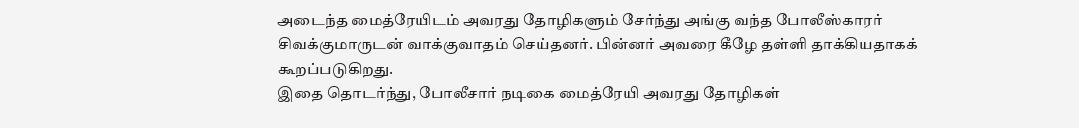அடைந்த மைத்ரேயிடம் அவரது தோழிகளும் சேர்ந்து அங்கு வந்த போலீஸ்காரர் சிவக்குமாருடன் வாக்குவாதம் செய்தனர். பின்னர் அவரை கீழே தள்ளி தாக்கியதாகக் கூறப்படுகிறது.
இதை தொடர்ந்து, போலீசார் நடிகை மைத்ரேயி அவரது தோழிகள்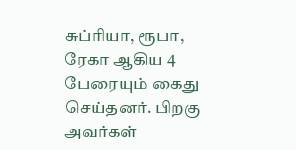சுப்ரியா, ரூபா, ரேகா ஆகிய 4 பேரையும் கைது செய்தனர். பிறகு அவர்கள்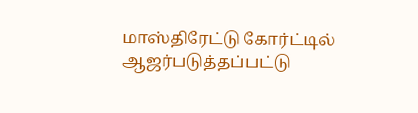மாஸ்திரேட்டு கோர்ட்டில் ஆஜர்படுத்தப்பட்டு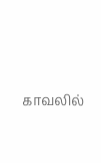காவலில்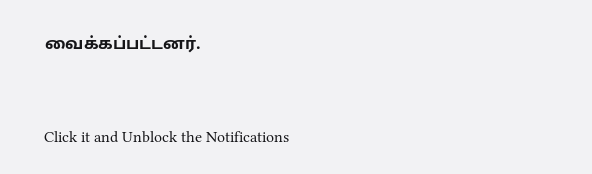வைக்கப்பட்டனர்.


Click it and Unblock the Notifications